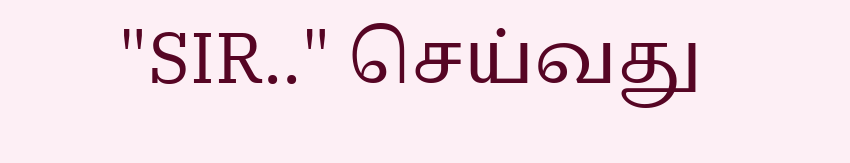"SIR.." செய்வது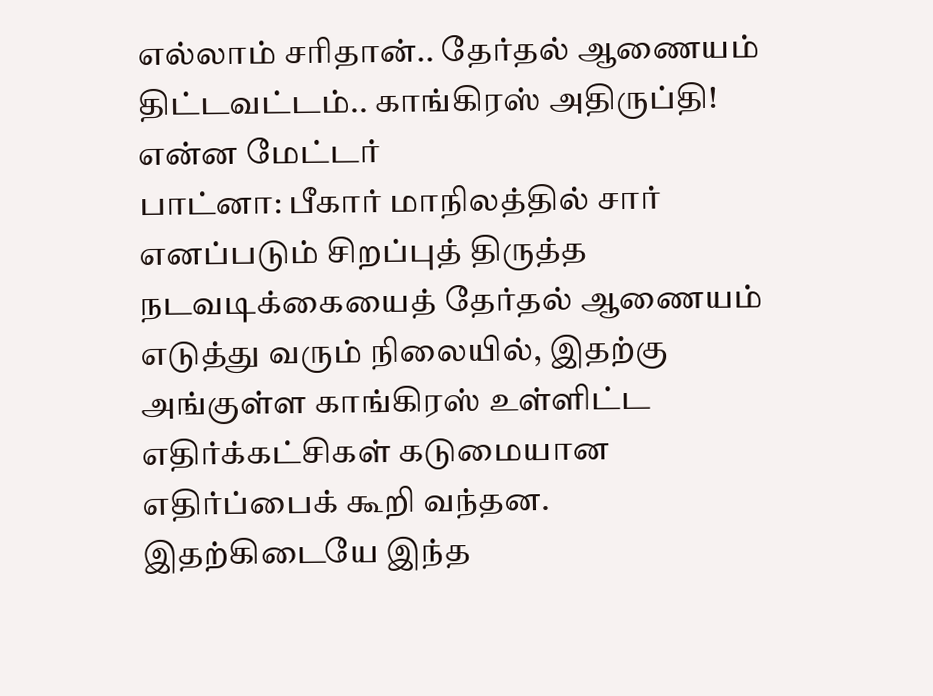எல்லாம் சரிதான்.. தேர்தல் ஆணையம் திட்டவட்டம்.. காங்கிரஸ் அதிருப்தி! என்ன மேட்டர்
பாட்னா: பீகார் மாநிலத்தில் சார் எனப்படும் சிறப்புத் திருத்த நடவடிக்கையைத் தேர்தல் ஆணையம் எடுத்து வரும் நிலையில், இதற்கு அங்குள்ள காங்கிரஸ் உள்ளிட்ட எதிர்க்கட்சிகள் கடுமையான எதிர்ப்பைக் கூறி வந்தன. இதற்கிடையே இந்த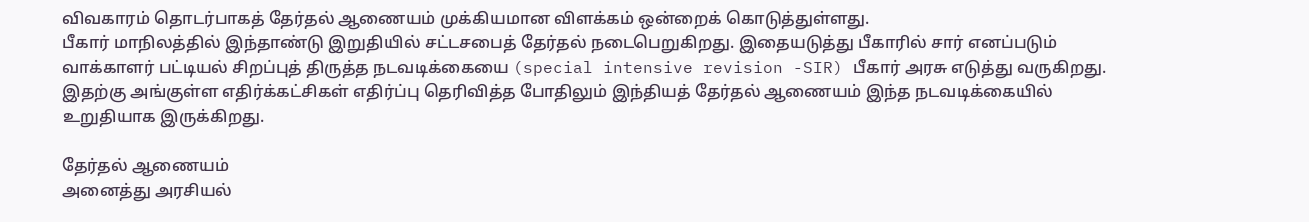விவகாரம் தொடர்பாகத் தேர்தல் ஆணையம் முக்கியமான விளக்கம் ஒன்றைக் கொடுத்துள்ளது.
பீகார் மாநிலத்தில் இந்தாண்டு இறுதியில் சட்டசபைத் தேர்தல் நடைபெறுகிறது. இதையடுத்து பீகாரில் சார் எனப்படும் வாக்காளர் பட்டியல் சிறப்புத் திருத்த நடவடிக்கையை (special intensive revision -SIR) பீகார் அரசு எடுத்து வருகிறது. இதற்கு அங்குள்ள எதிர்க்கட்சிகள் எதிர்ப்பு தெரிவித்த போதிலும் இந்தியத் தேர்தல் ஆணையம் இந்த நடவடிக்கையில் உறுதியாக இருக்கிறது.

தேர்தல் ஆணையம்
அனைத்து அரசியல்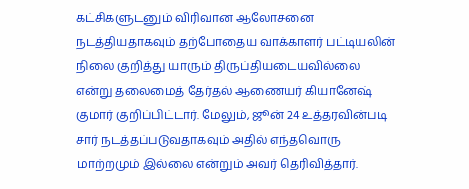கட்சிகளுடனும் விரிவான ஆலோசனை நடத்தியதாகவும் தற்போதைய வாக்காளர் பட்டியலின் நிலை குறித்து யாரும் திருப்தியடையவில்லை என்று தலைமைத் தேர்தல் ஆணையர் கியானேஷ் குமார் குறிப்பிட்டார். மேலும், ஜூன் 24 உத்தரவின்படி சார் நடத்தப்படுவதாகவும் அதில் எந்தவொரு மாற்றமும் இல்லை என்றும் அவர் தெரிவித்தார்.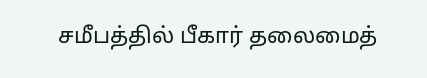சமீபத்தில் பீகார் தலைமைத்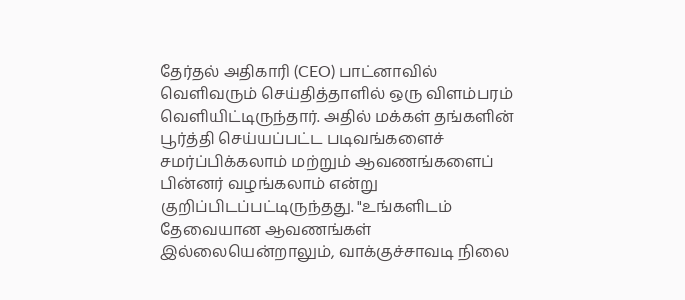தேர்தல் அதிகாரி (CEO) பாட்னாவில் வெளிவரும் செய்தித்தாளில் ஒரு விளம்பரம் வெளியிட்டிருந்தார். அதில் மக்கள் தங்களின் பூர்த்தி செய்யப்பட்ட படிவங்களைச் சமர்ப்பிக்கலாம் மற்றும் ஆவணங்களைப் பின்னர் வழங்கலாம் என்று குறிப்பிடப்பட்டிருந்தது. "உங்களிடம் தேவையான ஆவணங்கள் இல்லையென்றாலும், வாக்குச்சாவடி நிலை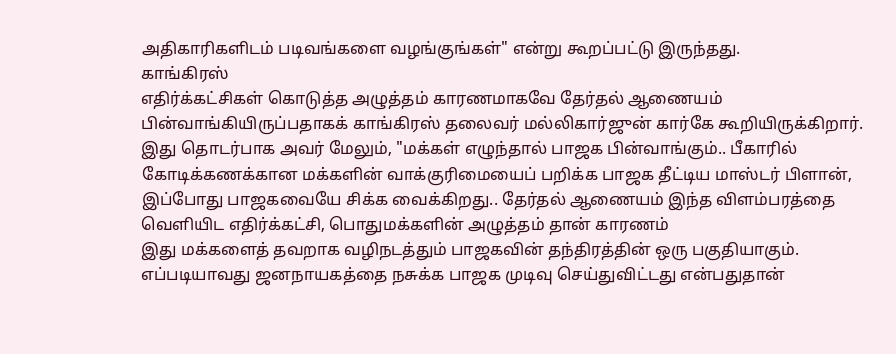அதிகாரிகளிடம் படிவங்களை வழங்குங்கள்" என்று கூறப்பட்டு இருந்தது.
காங்கிரஸ்
எதிர்க்கட்சிகள் கொடுத்த அழுத்தம் காரணமாகவே தேர்தல் ஆணையம் பின்வாங்கியிருப்பதாகக் காங்கிரஸ் தலைவர் மல்லிகார்ஜுன் கார்கே கூறியிருக்கிறார். இது தொடர்பாக அவர் மேலும், "மக்கள் எழுந்தால் பாஜக பின்வாங்கும்.. பீகாரில் கோடிக்கணக்கான மக்களின் வாக்குரிமையைப் பறிக்க பாஜக தீட்டிய மாஸ்டர் பிளான், இப்போது பாஜகவையே சிக்க வைக்கிறது.. தேர்தல் ஆணையம் இந்த விளம்பரத்தை வெளியிட எதிர்க்கட்சி, பொதுமக்களின் அழுத்தம் தான் காரணம்
இது மக்களைத் தவறாக வழிநடத்தும் பாஜகவின் தந்திரத்தின் ஒரு பகுதியாகும். எப்படியாவது ஜனநாயகத்தை நசுக்க பாஜக முடிவு செய்துவிட்டது என்பதுதான்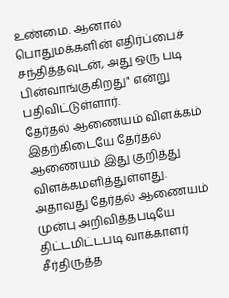உண்மை. ஆனால் பொதுமக்களின் எதிர்ப்பைச் சந்தித்தவுடன், அது ஒரு படி பின்வாங்குகிறது" என்று பதிவிட்டுள்ளார்.
தேர்தல் ஆணையம் விளக்கம்
இதற்கிடையே தேர்தல் ஆணையம் இது குறித்து விளக்கமளித்துள்ளது. அதாவது தேர்தல் ஆணையம் முன்பு அறிவித்தபடியே திட்டமிட்டபடி வாக்காளர் சீர்திருத்த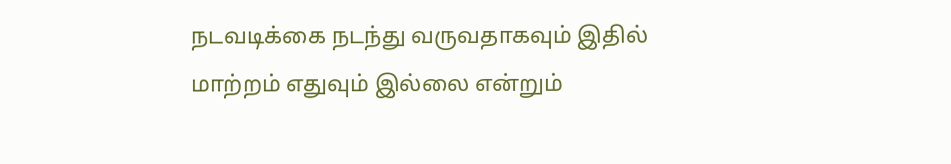நடவடிக்கை நடந்து வருவதாகவும் இதில் மாற்றம் எதுவும் இல்லை என்றும்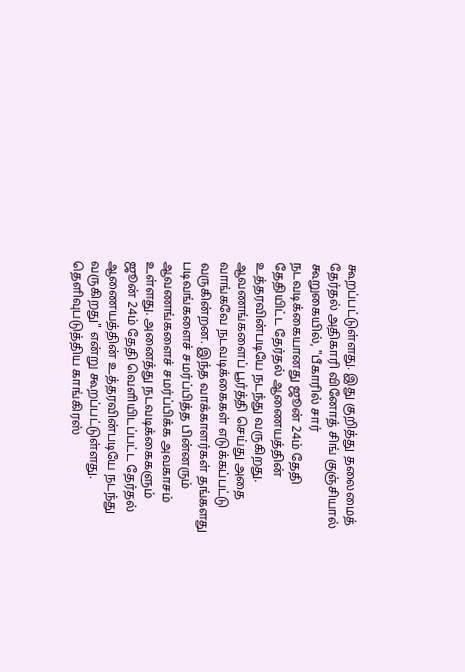கூறப்பட்டுள்ளது. இது குறித்து தலைமைத் தேர்தல் அதிகாரி வினோத் சிங் குஞ்சியால் கூறுகையில், "பீகாரில் சார் நடவடிக்கையானது ஜூன் 24ம் தேதி தேதியிட்ட தேர்தல் ஆணையத்தின் உத்தரவின்படியே நடந்து வருகிறது.
ஆவணங்களைப் பூர்த்தி செய்து அதை வாங்கவே நடவடிக்கைகள் எடுக்கப்பட்டு வருகின்றன. இந்த வாக்காளர்கள் தங்களது படிவங்களைச் சமர்ப்பித்த பின்னரும் ஆவணங்களைச் சமர்ப்பிக்க அவகாசம் உள்ளது. அனைத்து நடவடிக்கைகளும் ஜூன் 24ம் தேதி வெளியிடப்பட்ட தேர்தல் ஆணையத்தின் உத்தரவின்படியே நடந்து வருகிறது" என்று கூறப்பட்டுள்ளது.
தெளிவுபடுத்திய காங்கிரஸ்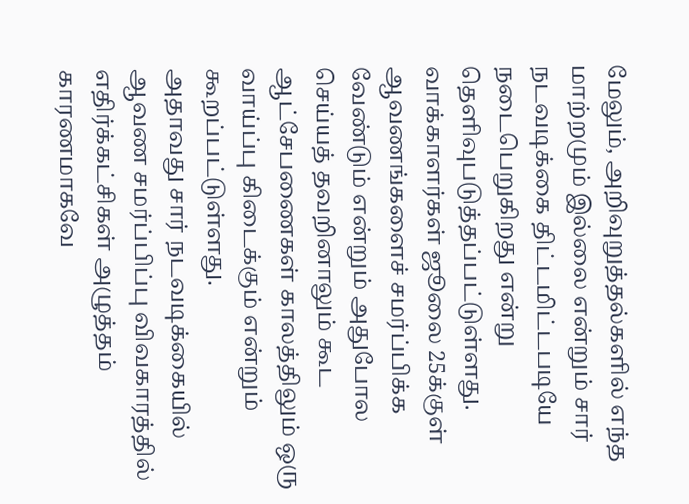மேலும், அறிவுறுத்தல்களில் எந்த மாற்றமும் இல்லை என்றும் சார் நடவடிக்கை திட்டமிட்டபடியே நடைபெறுகிறது என்று தெளிவுபடுத்தப்பட்டுள்ளது. வாக்காளர்கள் ஜூலை 25க்குள் ஆவணங்களைச் சமர்ப்பிக்க வேண்டும் என்றும் அதுபோல செய்யத் தவறினாலும் கூட ஆட்சேபணைகள் காலத்திலும் ஒரு வாய்ப்பு கிடைக்கும் என்றும் கூறப்பட்டுள்ளது.
அதாவது சார் நடவடிக்கையில் ஆவண சமர்ப்பிப்பு விவகாரத்தில் எதிர்க்கட்சிகள் அழுத்தம் காரணமாகவே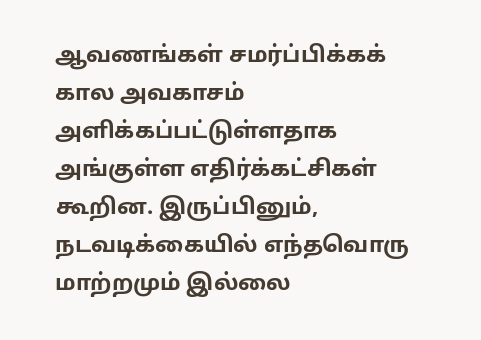ஆவணங்கள் சமர்ப்பிக்கக் கால அவகாசம் அளிக்கப்பட்டுள்ளதாக அங்குள்ள எதிர்க்கட்சிகள் கூறின. இருப்பினும், நடவடிக்கையில் எந்தவொரு மாற்றமும் இல்லை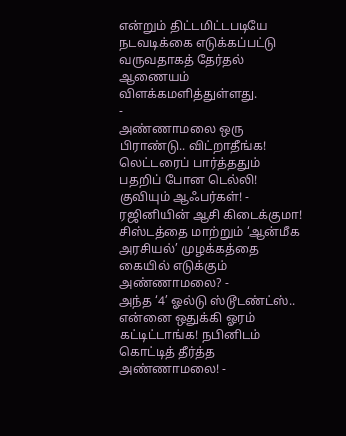என்றும் திட்டமிட்டபடியே நடவடிக்கை எடுக்கப்பட்டு வருவதாகத் தேர்தல் ஆணையம் விளக்கமளித்துள்ளது.
-
அண்ணாமலை ஒரு பிராண்டு.. விட்றாதீங்க! லெட்டரைப் பார்த்ததும் பதறிப் போன டெல்லி! குவியும் ஆஃபர்கள்! -
ரஜினியின் ஆசி கிடைக்குமா! சிஸ்டத்தை மாற்றும் ‘ஆன்மீக அரசியல்’ முழக்கத்தை கையில் எடுக்கும் அண்ணாமலை? -
அந்த ‘4’ ஓல்டு ஸ்டூடண்ட்ஸ்.. என்னை ஒதுக்கி ஓரம் கட்டிட்டாங்க! நபினிடம் கொட்டித் தீர்த்த அண்ணாமலை! -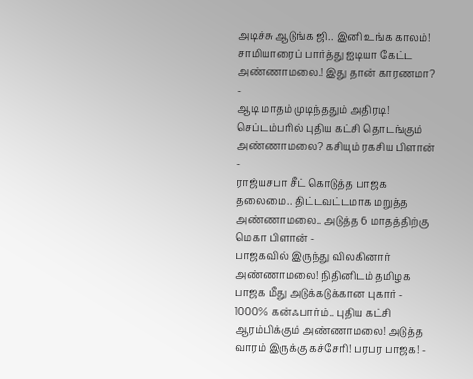அடிச்சு ஆடுங்க ஜி.. இனி உங்க காலம்! சாமியாரைப் பார்த்து ஐடியா கேட்ட அண்ணாமலை.! இது தான் காரணமா? -
ஆடி மாதம் முடிந்ததும் அதிரடி! செப்டம்பரில் புதிய கட்சி தொடங்கும் அண்ணாமலை? கசியும் ரகசிய பிளான் -
ராஜ்யசபா சீட் கொடுத்த பாஜக தலைமை.. திட்டவட்டமாக மறுத்த அண்ணாமலை.. அடுத்த 6 மாதத்திற்கு மெகா பிளான் -
பாஜகவில் இருந்து விலகினார் அண்ணாமலை! நிதினிடம் தமிழக பாஜக மீது அடுக்கடுக்கான புகார் -
1000% கன்ஃபார்ம்.. புதிய கட்சி ஆரம்பிக்கும் அண்ணாமலை! அடுத்த வாரம் இருக்கு கச்சேரி! பரபர பாஜக! -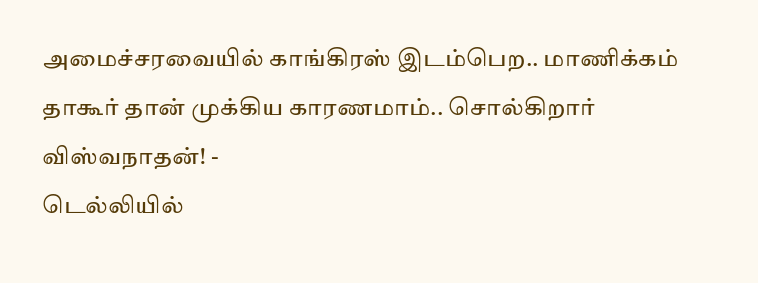அமைச்சரவையில் காங்கிரஸ் இடம்பெற.. மாணிக்கம் தாகூர் தான் முக்கிய காரணமாம்.. சொல்கிறார் விஸ்வநாதன்! -
டெல்லியில்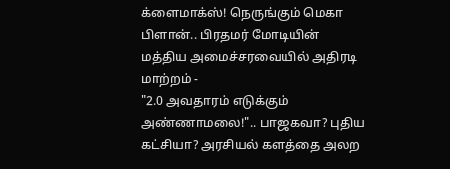க்ளைமாக்ஸ்! நெருங்கும் மெகா பிளான்.. பிரதமர் மோடியின் மத்திய அமைச்சரவையில் அதிரடி மாற்றம் -
"2.0 அவதாரம் எடுக்கும் அண்ணாமலை!".. பாஜகவா? புதிய கட்சியா? அரசியல் களத்தை அலற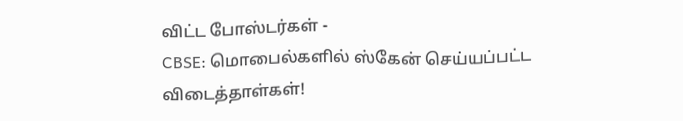விட்ட போஸ்டர்கள் -
CBSE: மொபைல்களில் ஸ்கேன் செய்யப்பட்ட விடைத்தாள்கள்!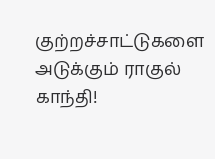குற்றச்சாட்டுகளை அடுக்கும் ராகுல் காந்தி!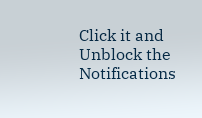Click it and Unblock the Notifications